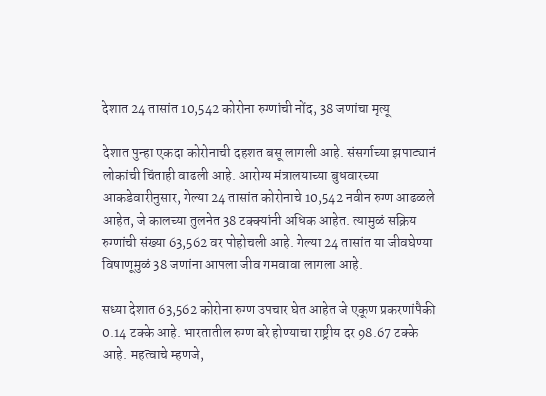देशात 24 तासांत 10,542 कोरोना रुग्णांची नोंद, 38 जणांचा मृत्यू

देशात पुन्हा एकदा कोरोनाची दहशत बसू लागली आहे. संसर्गाच्या झपाट्यानं लोकांची चिंताही वाढली आहे. आरोग्य मंत्रालयाच्या बुधवारच्या आकडेवारीनुसार, गेल्या 24 तासांत कोरोनाचे 10,542 नवीन रुग्ण आढळले आहेत, जे कालच्या तुलनेत 38 टक्क्यांनी अधिक आहेत. त्यामुळं सक्रिय रुग्णांची संख्या 63,562 वर पोहोचली आहे. गेल्या 24 तासांत या जीवघेण्या विषाणूमुळं 38 जणांना आपला जीव गमवावा लागला आहे.

सध्या देशात 63,562 कोरोना रुग्ण उपचार घेत आहेत जे एकूण प्रकरणांपैकी 0.14 टक्के आहे. भारतातील रुग्ण बरे होण्याचा राष्ट्रीय दर 98.67 टक्के आहे. महत्वाचे म्हणजे,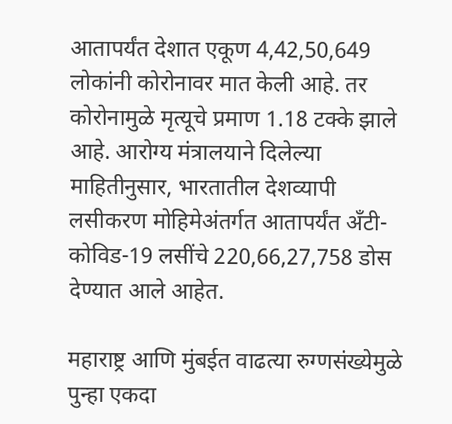आतापर्यंत देशात एकूण 4,42,50,649 लोकांनी कोरोनावर मात केली आहे. तर कोरोनामुळे मृत्यूचे प्रमाण 1.18 टक्के झाले आहे. आरोग्य मंत्रालयाने दिलेल्या माहितीनुसार, भारतातील देशव्यापी लसीकरण मोहिमेअंतर्गत आतापर्यंत अँटी-कोविड-19 लसींचे 220,66,27,758 डोस देण्यात आले आहेत.

महाराष्ट्र आणि मुंबईत वाढत्या रुग्णसंख्येमुळे पुन्हा एकदा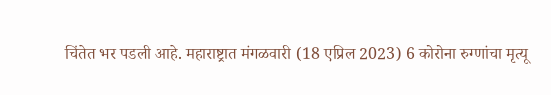चिंतेत भर पडली आहे. महाराष्ट्रात मंगळवारी (18 एप्रिल 2023) 6 कोरोना रुग्णांचा मृत्यू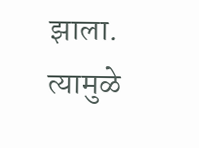झाला. त्यामुळे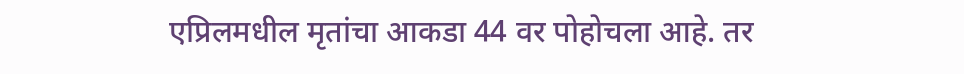एप्रिलमधील मृतांचा आकडा 44 वर पोहोचला आहे. तर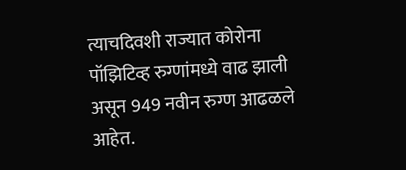त्याचदिवशी राज्यात कोरोना पॉझिटिव्ह रुग्णांमध्ये वाढ झाली असून 949 नवीन रुग्ण आढळले आहेत.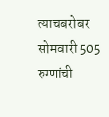त्याचबरोबर सोमवारी 505 रुग्णांची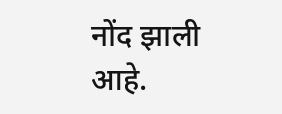नोंद झाली आहे.